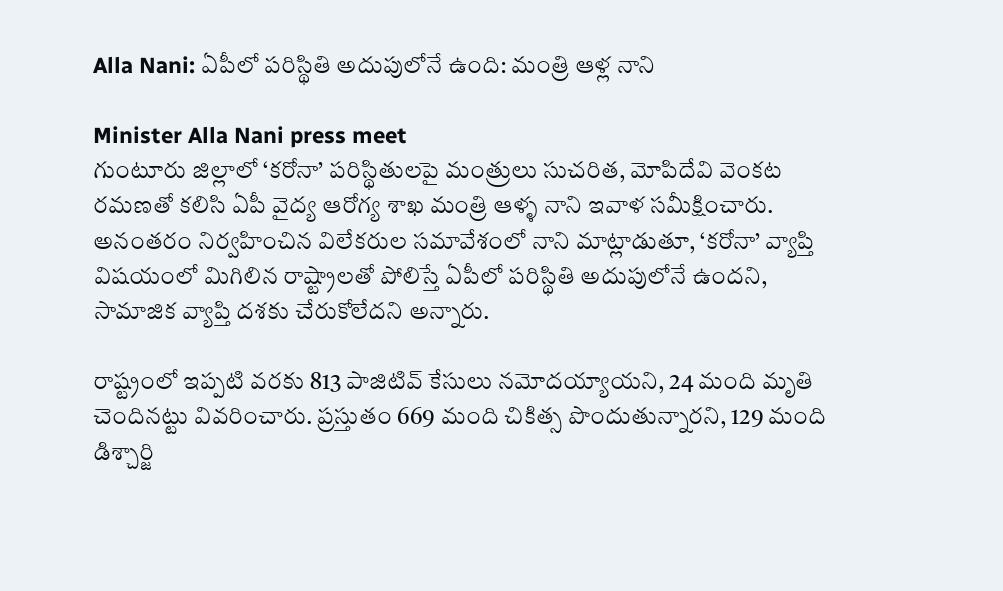Alla Nani: ఏపీలో పరిస్థితి అదుపులోనే ఉంది: మంత్రి ఆళ్ల నాని

Minister Alla Nani press meet
గుంటూరు జిల్లాలో ‘కరోనా’ పరిస్థితులపై మంత్రులు సుచరిత, మోపిదేవి వెంకట రమణతో కలిసి ఏపీ వైద్య ఆరోగ్య శాఖ మంత్రి ఆళ్ళ నాని ఇవాళ సమీక్షించారు. అనంతరం నిర్వహించిన విలేకరుల సమావేశంలో నాని మాట్లాడుతూ, ‘కరోనా’ వ్యాప్తి విషయంలో మిగిలిన రాష్ట్రాలతో పోలిస్తే ఏపీలో పరిస్థితి అదుపులోనే ఉందని, సామాజిక వ్యాప్తి దశకు చేరుకోలేదని అన్నారు.

రాష్ట్రంలో ఇప్పటి వరకు 813 పాజిటివ్ కేసులు నమోదయ్యాయని, 24 మంది మృతి చెందినట్టు వివరించారు. ప్రస్తుతం 669 మంది చికిత్స పొందుతున్నారని, 129 మంది డిశ్చార్జి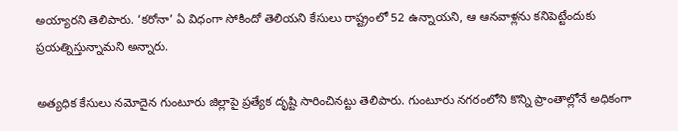అయ్యారని తెలిపారు. ‘కరోనా’ ఏ విధంగా సోకిందో తెలియని కేసులు రాష్ట్రంలో 52 ఉన్నాయని, ఆ ఆనవాళ్లను కనిపెట్టేందుకు ప్రయత్నిస్తున్నామని అన్నారు.

అత్యధిక కేసులు నమోదైన గుంటూరు జిల్లాపై ప్రత్యేక దృష్టి సారించినట్టు తెలిపారు. గుంటూరు నగరంలోని కొన్ని ప్రాంతాల్లోనే అధికంగా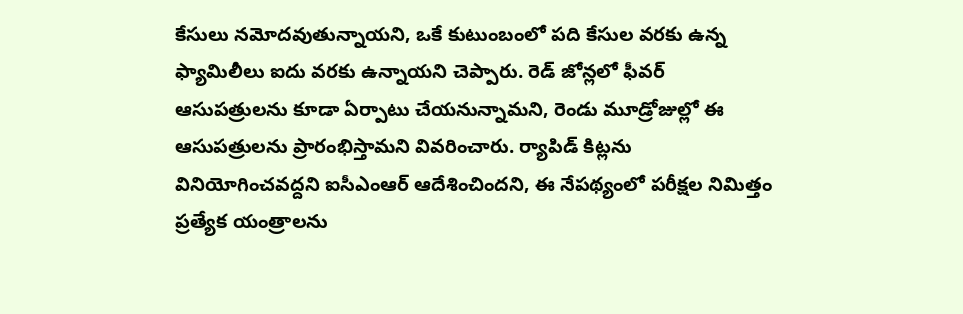కేసులు నమోదవుతున్నాయని, ఒకే కుటుంబంలో పది కేసుల వరకు ఉన్న ఫ్యామిలీలు ఐదు వరకు ఉన్నాయని చెప్పారు. రెడ్ జోన్లలో ఫీవర్ ఆసుపత్రులను కూడా ఏర్పాటు చేయనున్నామని, రెండు మూడ్రోజుల్లో ఈ ఆసుపత్రులను ప్రారంభిస్తామని వివరించారు. ర్యాపిడ్ కిట్లను వినియోగించవద్దని ఐసీఎంఆర్ ఆదేశించిందని, ఈ నేపథ్యంలో పరీక్షల నిమిత్తం ప్రత్యేక యంత్రాలను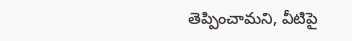తెప్పించామని, వీటిపై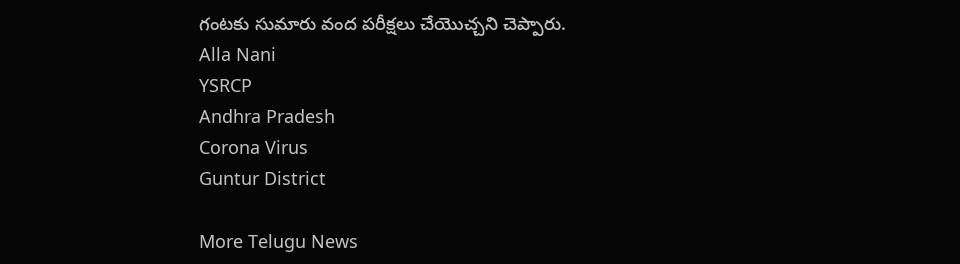గంటకు సుమారు వంద పరీక్షలు చేయొచ్చని చెప్పారు.
Alla Nani
YSRCP
Andhra Pradesh
Corona Virus
Guntur District

More Telugu News